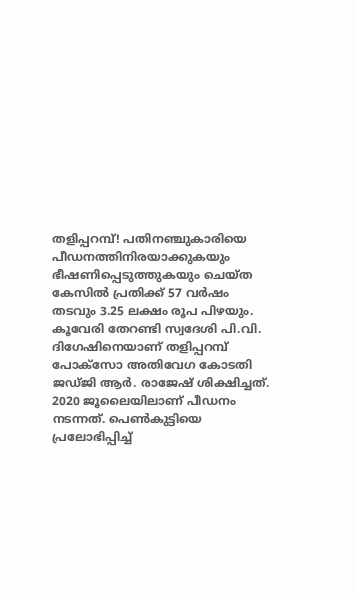തളിപ്പറമ്പ്! പതിനഞ്ചുകാരിയെ പീഡനത്തിനിരയാക്കുകയും ഭീഷണിപ്പെടുത്തുകയും ചെയ്ത കേസിൽ പ്രതിക്ക് 57 വർഷം തടവും 3.25 ലക്ഷം രൂപ പിഴയും. കൂവേരി തേറണ്ടി സ്വദേശി പി.വി. ദിഗേഷിനെയാണ് തളിപ്പറമ്പ് പോക്സോ അതിവേഗ കോടതി ജഡ്ജി ആർ. രാജേഷ് ശിക്ഷിച്ചത്.
2020 ജൂലൈയിലാണ് പീഡനം നടന്നത്. പെൺകുട്ടിയെ പ്രലോഭിപ്പിച്ച്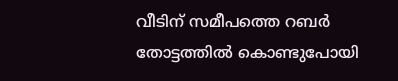വീടിന് സമീപത്തെ റബർ തോട്ടത്തിൽ കൊണ്ടുപോയി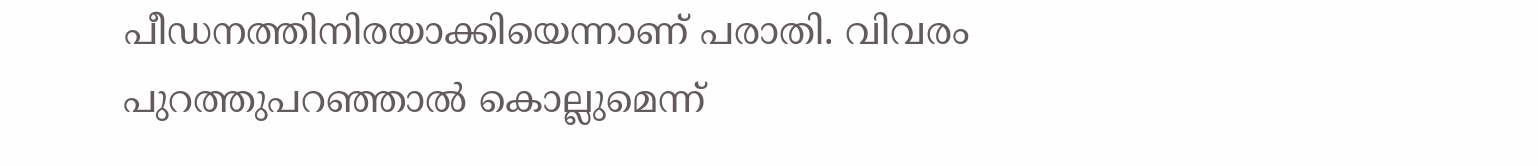പീഡനത്തിനിരയാക്കിയെന്നാണ് പരാതി. വിവരം പുറത്തുപറഞ്ഞാൽ കൊല്ലുമെന്ന്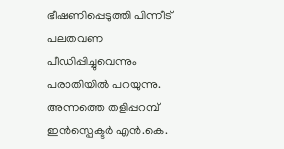ഭീഷണിപ്പെടുത്തി പിന്നീട് പലതവണ പീഡിപ്പിച്ചുവെന്നും പരാതിയിൽ പറയുന്നു. അന്നത്തെ തളിപ്പറമ്പ് ഇൻസ്പെക്ടർ എൻ.കെ.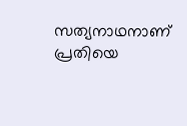സത്യനാഥനാണ് പ്രതിയെ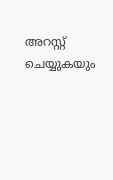അറസ്റ്റ് ചെയ്യുകയും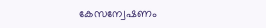കേസന്വേഷണം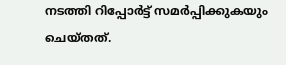നടത്തി റിപ്പോർട്ട് സമർപ്പിക്കുകയും ചെയ്തത്.